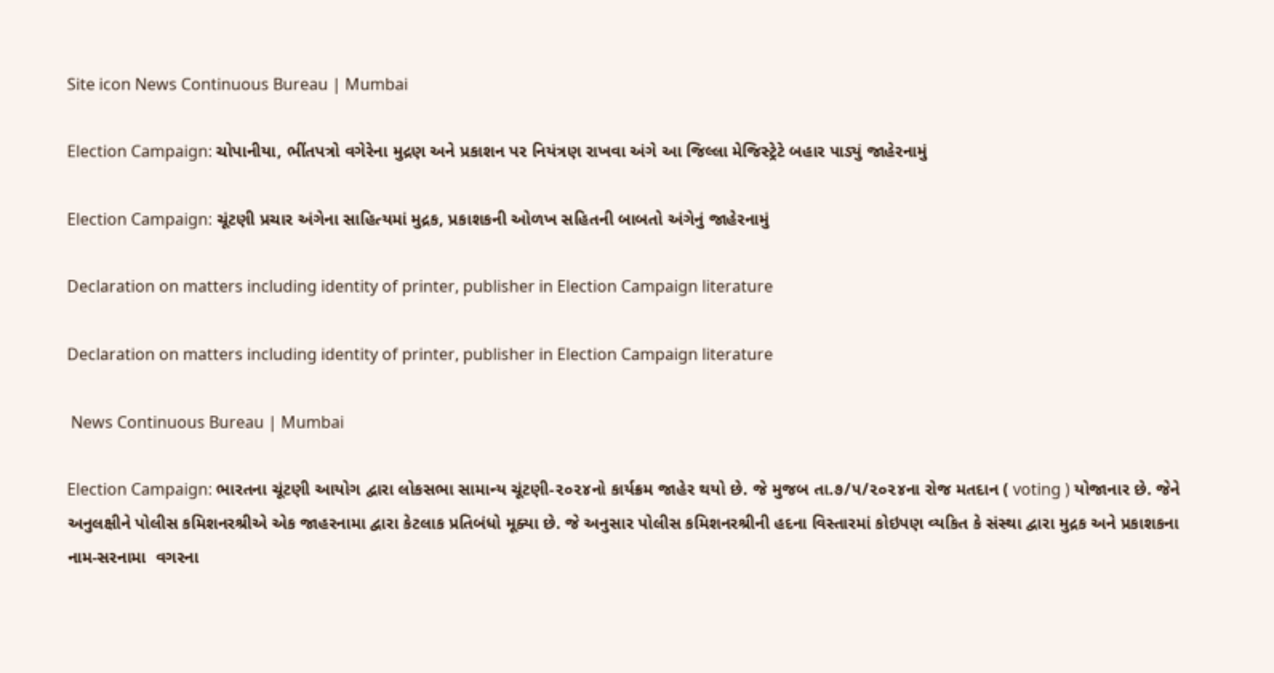Site icon News Continuous Bureau | Mumbai

Election Campaign: ચોપાનીયા, ભીંતપત્રો વગેરેના મુદ્રણ અને પ્રકાશન પર નિયંત્રણ રાખવા અંગે આ જિલ્લા મેજિસ્ટ્રેટે બહાર પાડ્યું જાહેરનામું

Election Campaign: ચૂંટણી પ્રચાર અંગેના સાહિત્યમાં મુદ્રક, પ્રકાશકની ઓળખ સહિતની બાબતો અંગેનું જાહેરનામું

Declaration on matters including identity of printer, publisher in Election Campaign literature

Declaration on matters including identity of printer, publisher in Election Campaign literature

 News Continuous Bureau | Mumbai

Election Campaign: ભારતના ચૂંટણી આયોગ દ્વારા લોકસભા સામાન્ય ચૂંટણી-૨૦૨૪નો કાર્યક્રમ જાહેર થયો છે. જે મુજબ તા.૭/૫/૨૦૨૪ના રોજ મતદાન ( voting ) યોજાનાર છે. જેને અનુલક્ષીને પોલીસ કમિશનરશ્રીએ એક જાહરનામા દ્વારા કેટલાક પ્રતિબંધો મૂક્યા છે. જે અનુસાર પોલીસ કમિશનરશ્રીની હદના વિસ્તારમાં કોઇપણ વ્યકિત કે સંસ્થા દ્વારા મુદ્રક અને પ્રકાશકના નામ-સરનામા  વગરના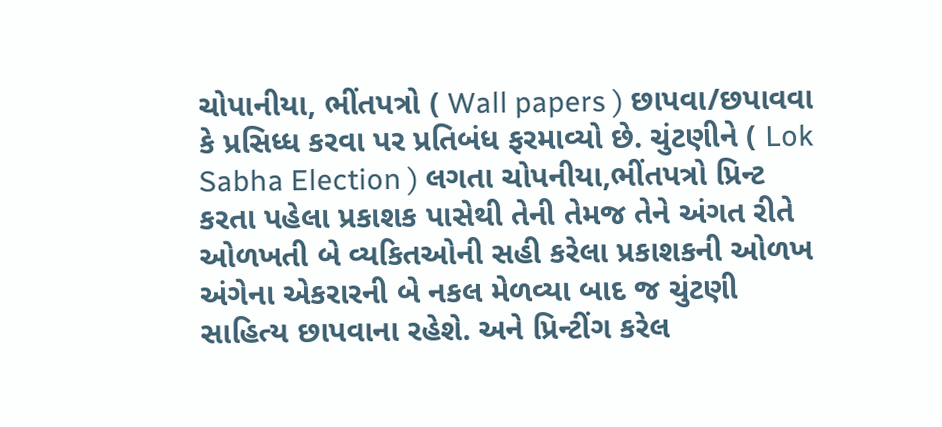ચોપાનીયા, ભીંતપત્રો ( Wall papers ) છાપવા/છપાવવા કે પ્રસિધ્ધ કરવા પર પ્રતિબંધ ફરમાવ્યો છે. ચુંટણીને ( Lok Sabha Election ) લગતા ચોપનીયા,ભીંતપત્રો પ્રિન્ટ કરતા પહેલા પ્રકાશક પાસેથી તેની તેમજ તેને અંગત રીતે ઓળખતી બે વ્યકિતઓની સહી કરેલા પ્રકાશકની ઓળખ અંગેના એકરારની બે નકલ મેળવ્યા બાદ જ ચુંટણી સાહિત્ય છાપવાના રહેશે. અને પ્રિન્ટીંગ કરેલ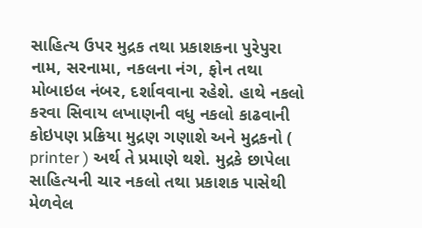સાહિત્ય ઉપર મુદ્રક તથા પ્રકાશકના પુરેપુરા નામ, સરનામા, નકલના નંગ, ફોન તથા મોબાઇલ નંબર, દર્શાવવાના રહેશે. હાથે નકલો કરવા સિવાય લખાણની વધુ નકલો કાઢવાની કોઇપણ પ્રક્રિયા મુદ્રણ ગણાશે અને મુદ્રકનો ( printer ) અર્થ તે પ્રમાણે થશે. મુદ્રકે છાપેલા સાહિત્યની ચાર નકલો તથા પ્રકાશક પાસેથી મેળવેલ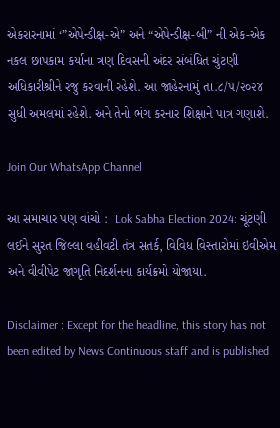એકરારનામાં ‘”એપેન્ડીક્ષ-એ” અને “એપેન્ડીક્ષ-બી” ની એક-એક નકલ છાપકામ કર્યાના ત્રણ દિવસની અંદર સંબંધિત ચુંટણી અધિકારીશ્રીને રજુ કરવાની રહેશે. આ જાહેરનામું તા.૮/૫/૨૦૨૪ સુધી અમલમાં રહેશે. અને તેનો ભંગ કરનાર શિક્ષાને પાત્ર ગણાશે.

Join Our WhatsApp Channel

આ સમાચાર પણ વાંચો :  Lok Sabha Election 2024: ચૂંટણી લઈને સુરત જિલ્લા વહીવટી તંત્ર સતર્ક, વિવિધ વિસ્તારોમાં ઇવીએમ અને વીવીપેટ જાગૃતિ નિદર્શનના કાર્યક્રમો યોજાયા.

Disclaimer : Except for the headline, this story has not been edited by News Continuous staff and is published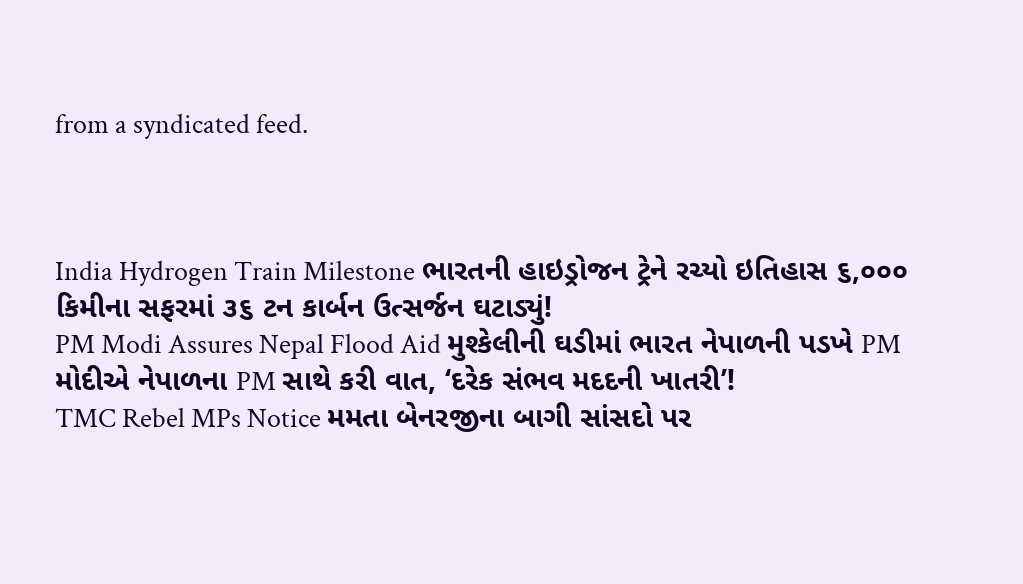from a syndicated feed.



India Hydrogen Train Milestone ભારતની હાઇડ્રોજન ટ્રેને રચ્યો ઇતિહાસ ૬,૦૦૦ કિમીના સફરમાં ૩૬ ટન કાર્બન ઉત્સર્જન ઘટાડ્યું!
PM Modi Assures Nepal Flood Aid મુશ્કેલીની ઘડીમાં ભારત નેપાળની પડખે PM મોદીએ નેપાળના PM સાથે કરી વાત, ‘દરેક સંભવ મદદની ખાતરી’!
TMC Rebel MPs Notice મમતા બેનરજીના બાગી સાંસદો પર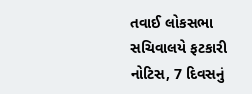તવાઈ લોકસભા સચિવાલયે ફટકારી નોટિસ, 7 દિવસનું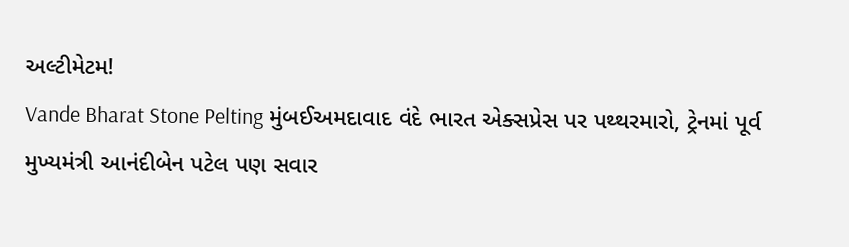અલ્ટીમેટમ!
Vande Bharat Stone Pelting મુંબઈઅમદાવાદ વંદે ભારત એક્સપ્રેસ પર પથ્થરમારો, ટ્રેનમાં પૂર્વ મુખ્યમંત્રી આનંદીબેન પટેલ પણ સવાર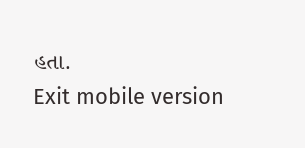હતા.
Exit mobile version